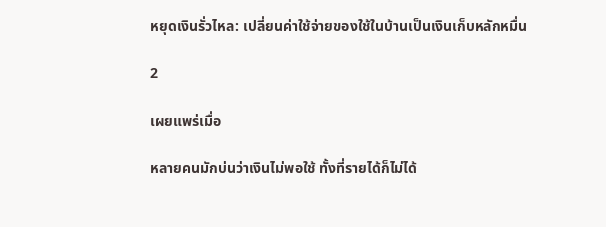หยุดเงินรั่วไหล: เปลี่ยนค่าใช้จ่ายของใช้ในบ้านเป็นเงินเก็บหลักหมื่น

2

เผยแพร่เมื่อ

หลายคนมักบ่นว่าเงินไม่พอใช้ ทั้งที่รายได้ก็ไม่ได้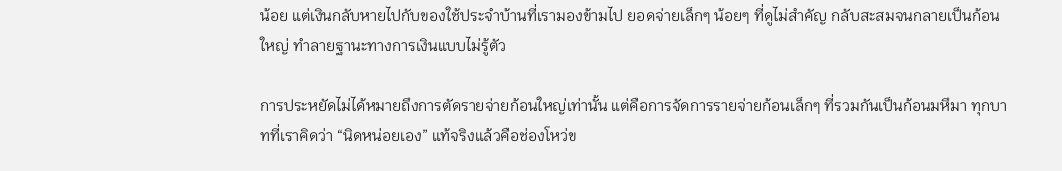น้อย แต่เงินกลับหายไปกับของใช้ประจำบ้านที่เรามองข้ามไป ยอดจ่ายเล็กๆ น้อยๆ ที่ดูไม่สำคัญ กลับสะสมจนกลายเป็นก้อนใหญ่ ทำลายฐานะทางการเงินแบบไม่รู้ตัว

การประหยัดไม่ได้หมายถึงการตัดรายจ่ายก้อนใหญ่เท่านั้น แต่คือการจัดการรายจ่ายก้อนเล็กๆ ที่รวมกันเป็นก้อนมหึมา ทุกบาทที่เราคิดว่า “นิดหน่อยเอง” แท้จริงแล้วคือช่องโหว่ข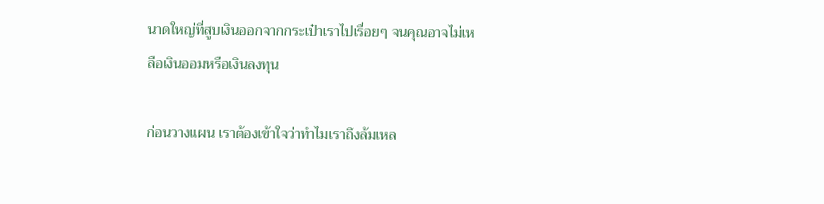นาดใหญ่ที่สูบเงินออกจากกระเป๋าเราไปเรื่อยๆ จนคุณอาจไม่เหลือเงินออมหรือเงินลงทุน

ก่อนวางแผน เราต้องเข้าใจว่าทำไมเราถึงล้มเหล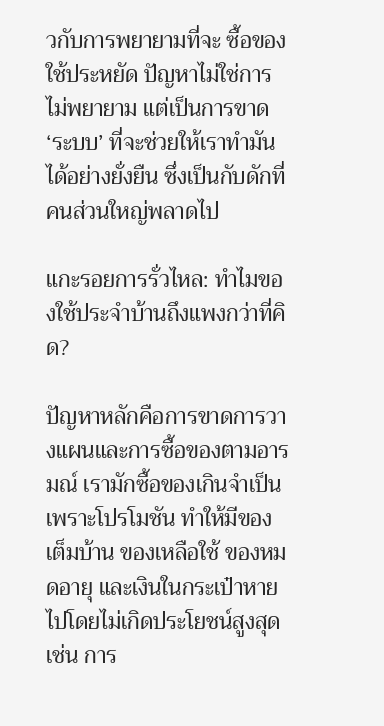วกับการพยายามที่จะ ซื้อของใช้ประหยัด ปัญหาไม่ใช่การไม่พยายาม แต่เป็นการขาด ‘ระบบ’ ที่จะช่วยให้เราทำมันได้อย่างยั่งยืน ซึ่งเป็นกับดักที่คนส่วนใหญ่พลาดไป

แกะรอยการรั่วไหล: ทำไมของใช้ประจำบ้านถึงแพงกว่าที่คิด?

ปัญหาหลักคือการขาดการวางแผนและการซื้อของตามอารมณ์ เรามักซื้อของเกินจำเป็นเพราะโปรโมชัน ทำให้มีของเต็มบ้าน ของเหลือใช้ ของหมดอายุ และเงินในกระเป๋าหายไปโดยไม่เกิดประโยชน์สูงสุด เช่น การ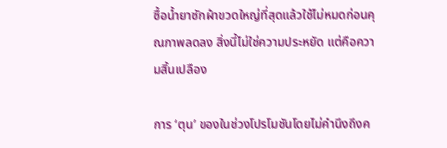ซื้อน้ำยาซักผ้าขวดใหญ่ที่สุดแล้วใช้ไม่หมดก่อนคุณภาพลดลง สิ่งนี้ไม่ใช่ความประหยัด แต่คือความสิ้นเปลือง

การ ‘ตุน’ ของในช่วงโปรโมชันโดยไม่คำนึงถึงค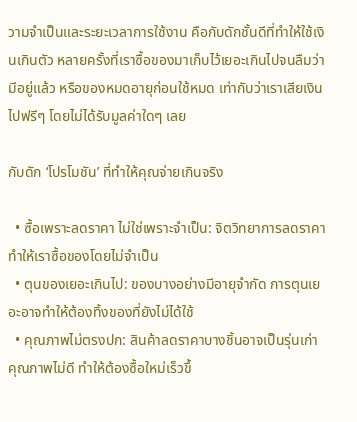วามจำเป็นและระยะเวลาการใช้งาน คือกับดักชั้นดีที่ทำให้ใช้เงินเกินตัว หลายครั้งที่เราซื้อของมาเก็บไว้เยอะเกินไปจนลืมว่ามีอยู่แล้ว หรือของหมดอายุก่อนใช้หมด เท่ากับว่าเราเสียเงินไปฟรีๆ โดยไม่ได้รับมูลค่าใดๆ เลย

กับดัก ‘โปรโมชัน’ ที่ทำให้คุณจ่ายเกินจริง

  • ซื้อเพราะลดราคา ไม่ใช่เพราะจำเป็น: จิตวิทยาการลดราคาทำให้เราซื้อของโดยไม่จำเป็น
  • ตุนของเยอะเกินไป: ของบางอย่างมีอายุจำกัด การตุนเยอะอาจทำให้ต้องทิ้งของที่ยังไม่ได้ใช้
  • คุณภาพไม่ตรงปก: สินค้าลดราคาบางชิ้นอาจเป็นรุ่นเก่า คุณภาพไม่ดี ทำให้ต้องซื้อใหม่เร็วขึ้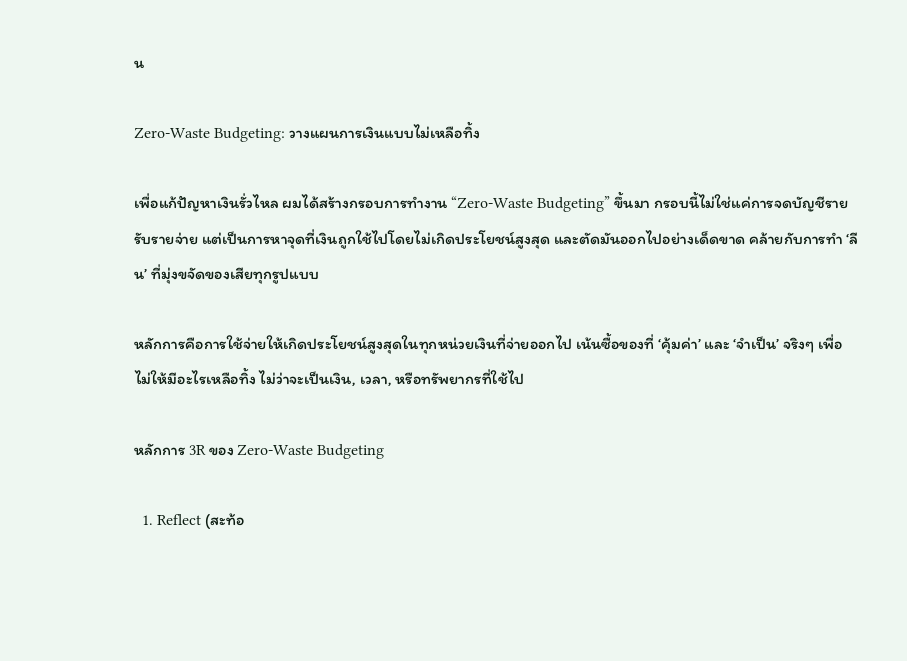น

Zero-Waste Budgeting: วางแผนการเงินแบบไม่เหลือทิ้ง

เพื่อแก้ปัญหาเงินรั่วไหล ผมได้สร้างกรอบการทำงาน “Zero-Waste Budgeting” ขึ้นมา กรอบนี้ไม่ใช่แค่การจดบัญชีรายรับรายจ่าย แต่เป็นการหาจุดที่เงินถูกใช้ไปโดยไม่เกิดประโยชน์สูงสุด และตัดมันออกไปอย่างเด็ดขาด คล้ายกับการทำ ‘ลีน’ ที่มุ่งขจัดของเสียทุกรูปแบบ

หลักการคือการใช้จ่ายให้เกิดประโยชน์สูงสุดในทุกหน่วยเงินที่จ่ายออกไป เน้นซื้อของที่ ‘คุ้มค่า’ และ ‘จำเป็น’ จริงๆ เพื่อไม่ให้มีอะไรเหลือทิ้ง ไม่ว่าจะเป็นเงิน, เวลา, หรือทรัพยากรที่ใช้ไป

หลักการ 3R ของ Zero-Waste Budgeting

  1. Reflect (สะท้อ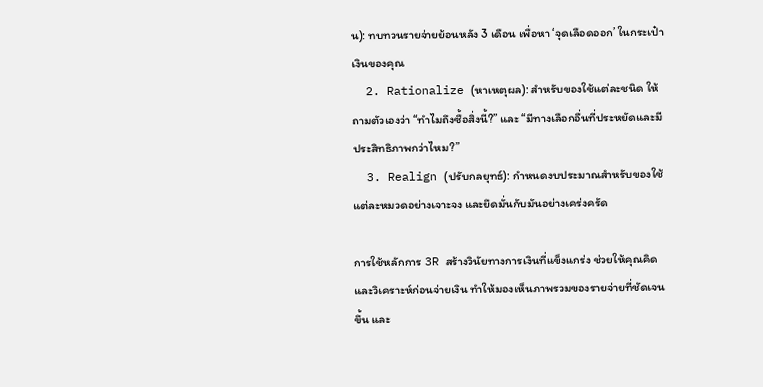น): ทบทวนรายจ่ายย้อนหลัง 3 เดือน เพื่อหา ‘จุดเลือดออก’ ในกระเป๋าเงินของคุณ
  2. Rationalize (หาเหตุผล): สำหรับของใช้แต่ละชนิด ให้ถามตัวเองว่า “ทำไมถึงซื้อสิ่งนี้?” และ “มีทางเลือกอื่นที่ประหยัดและมีประสิทธิภาพกว่าไหม?”
  3. Realign (ปรับกลยุทธ์): กำหนดงบประมาณสำหรับของใช้แต่ละหมวดอย่างเจาะจง และยึดมั่นกับมันอย่างเคร่งครัด

การใช้หลักการ 3R สร้างวินัยทางการเงินที่แข็งแกร่ง ช่วยให้คุณคิดและวิเคราะห์ก่อนจ่ายเงิน ทำให้มองเห็นภาพรวมของรายจ่ายที่ชัดเจนขึ้น และ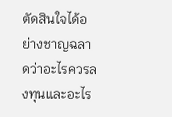ตัดสินใจได้อย่างชาญฉลาดว่าอะไรควรลงทุนและอะไร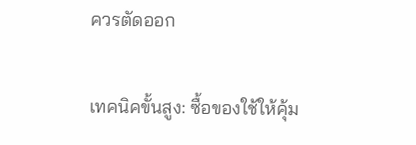ควรตัดออก

เทคนิคขั้นสูง: ซื้อของใช้ให้คุ้ม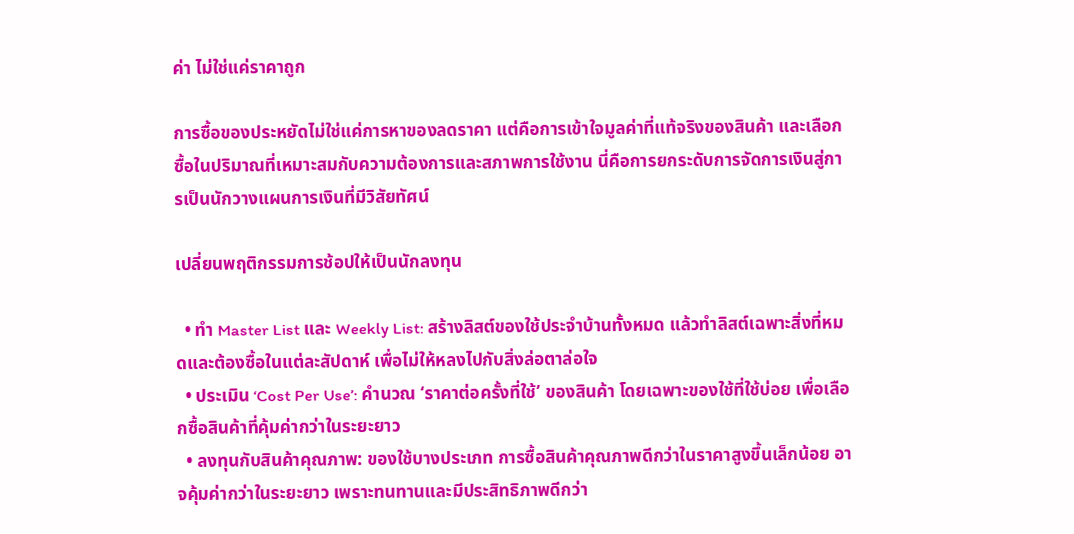ค่า ไม่ใช่แค่ราคาถูก

การซื้อของประหยัดไม่ใช่แค่การหาของลดราคา แต่คือการเข้าใจมูลค่าที่แท้จริงของสินค้า และเลือกซื้อในปริมาณที่เหมาะสมกับความต้องการและสภาพการใช้งาน นี่คือการยกระดับการจัดการเงินสู่การเป็นนักวางแผนการเงินที่มีวิสัยทัศน์

เปลี่ยนพฤติกรรมการช้อปให้เป็นนักลงทุน

  • ทำ Master List และ Weekly List: สร้างลิสต์ของใช้ประจำบ้านทั้งหมด แล้วทำลิสต์เฉพาะสิ่งที่หมดและต้องซื้อในแต่ละสัปดาห์ เพื่อไม่ให้หลงไปกับสิ่งล่อตาล่อใจ
  • ประเมิน ‘Cost Per Use’: คำนวณ ‘ราคาต่อครั้งที่ใช้’ ของสินค้า โดยเฉพาะของใช้ที่ใช้บ่อย เพื่อเลือกซื้อสินค้าที่คุ้มค่ากว่าในระยะยาว
  • ลงทุนกับสินค้าคุณภาพ: ของใช้บางประเภท การซื้อสินค้าคุณภาพดีกว่าในราคาสูงขึ้นเล็กน้อย อาจคุ้มค่ากว่าในระยะยาว เพราะทนทานและมีประสิทธิภาพดีกว่า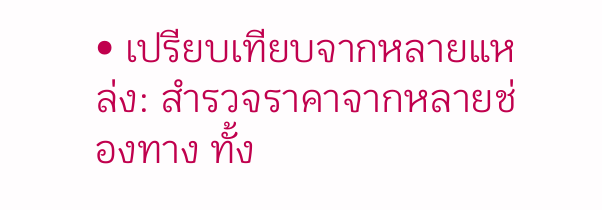• เปรียบเทียบจากหลายแหล่ง: สำรวจราคาจากหลายช่องทาง ทั้ง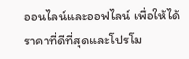ออนไลน์และออฟไลน์ เพื่อให้ได้ราคาที่ดีที่สุดและโปรโม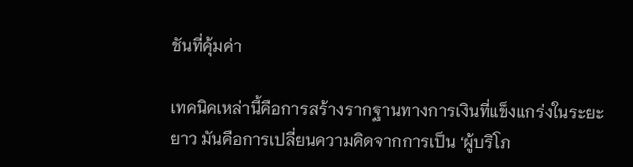ชันที่คุ้มค่า

เทคนิคเหล่านี้คือการสร้างรากฐานทางการเงินที่แข็งแกร่งในระยะยาว มันคือการเปลี่ยนความคิดจากการเป็น ‘ผู้บริโภ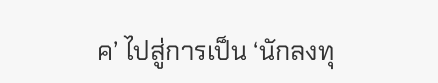ค’ ไปสู่การเป็น ‘นักลงทุ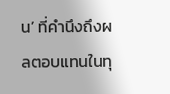น’ ที่คำนึงถึงผลตอบแทนในทุ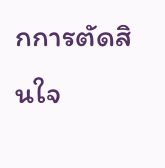กการตัดสินใจ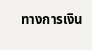ทางการเงิน